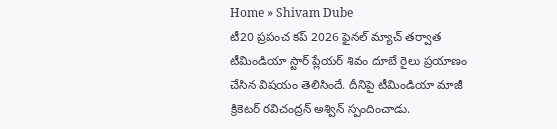Home » Shivam Dube
టీ20 ప్రపంచ కప్ 2026 ఫైనల్ మ్యాచ్ తర్వాత టీమిండియా స్టార్ ప్లేయర్ శివం దూబే రైలు ప్రయాణం చేసిన విషయం తెలిసిందే. దీనిపై టీమిండియా మాజీ క్రికెటర్ రవిచంద్రన్ అశ్విన్ స్పందించాడు.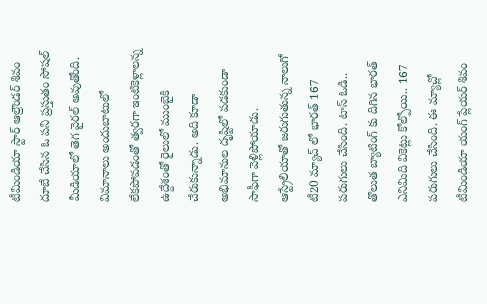టీమిండియా స్టార్ ఆల్రౌండర్ శివం దూబే చేసిన ఓ పని ప్రస్తుతం సోషల్ మీడియాలో తెగ వైరల్ అవుతోంది. విమానాలు అందుబాటులో లేకపోవడంతో త్వరగా ఇంటికెళ్లాలన్న ఉద్దేశంతో రైలులో ముంబైకి చేరుకున్నాడు. అది కూడా అభిమానుల దృష్టిలో పడకుండా సాఫీగా వెళ్లిపోయాడు.
ఆస్ట్రేలియాతో జరుగుతున్న నాలుగో టీ20 మ్యాచ్ లో భారత్ 167 పరుగులు చేసింది. టాస్ ఓడి.. తొలుత బ్యాటింగ్ కు దిగిన భారత్ ఎనిమిది వికెట్లు కోల్పోయి.. 167 పరుగులు చేసింది. ఈ మ్యాచ్లో టీమిండియా యంగ్ ప్లేయర్ శివం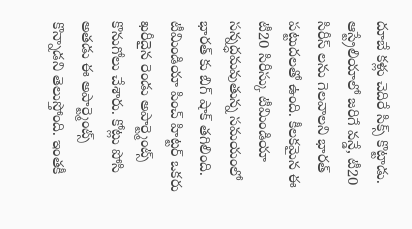దూబే కళ్లు చెదిరే సిక్స్ కొట్టాడు.
ఆస్ట్రేలియాలో జరిగే వన్డే, టీ20 సిరీస్ లను గెలవాలని భారత్ పట్టుదలతో ఉంది. కీలకమైన ఈ టీ20 సిరీస్కు టీమిండియా సన్నద్ధమవుతున్న సమయంలో భారత్ కు బిగ్ షాక్ తగిలింది.
టీమిండియా పించ్ హిట్టర్ ఒకరు ఖరీదైన రెండు అపార్ట్మెంట్స్ కొనుగోలు చేశారు. కోట్లు పోసి అతడు ఈ అపార్ట్మెంట్స్ కొన్నాడని తెలుస్తోంది. ఇంతకీ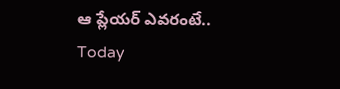ఆ ప్లేయర్ ఎవరంటే..
Today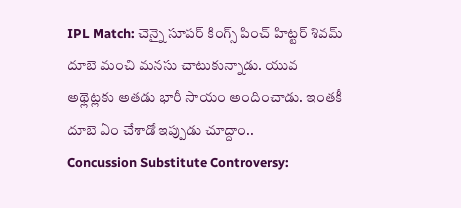IPL Match: చెన్నై సూపర్ కింగ్స్ పించ్ హిట్టర్ శివమ్ దూబె మంచి మనసు చాటుకున్నాడు. యువ అథ్లెట్లకు అతడు భారీ సాయం అందించాడు. ఇంతకీ దూబె ఏం చేశాడో ఇప్పుడు చూద్దాం..
Concussion Substitute Controversy: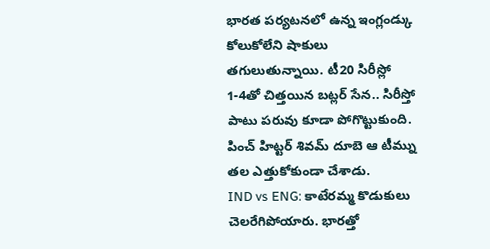భారత పర్యటనలో ఉన్న ఇంగ్లండ్కు కోలుకోలేని షాకులు తగులుతున్నాయి. టీ20 సిరీస్లో 1-4తో చిత్తయిన బట్లర్ సేన.. సిరీస్తో పాటు పరువు కూడా పోగొట్టుకుంది. పించ్ హిట్టర్ శివమ్ దూబె ఆ టీమ్ను తల ఎత్తుకోకుండా చేశాడు.
IND vs ENG: కాటేరమ్మ కొడుకులు చెలరేగిపోయారు. భారత్తో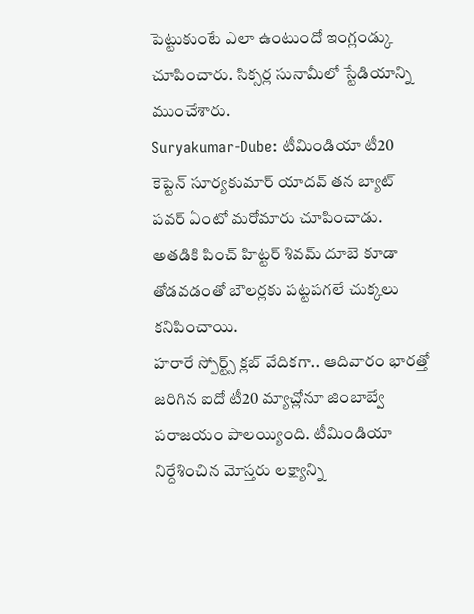పెట్టుకుంటే ఎలా ఉంటుందో ఇంగ్లండ్కు చూపించారు. సిక్సర్ల సునామీలో స్టేడియాన్ని ముంచేశారు.
Suryakumar-Dube: టీమిండియా టీ20 కెప్టెన్ సూర్యకుమార్ యాదవ్ తన బ్యాట్ పవర్ ఏంటో మరోమారు చూపించాడు. అతడికి పించ్ హిట్టర్ శివమ్ దూబె కూడా తోడవడంతో బౌలర్లకు పట్టపగలే చుక్కలు కనిపించాయి.
హరారే స్పోర్ట్స్ క్లబ్ వేదికగా.. ఆదివారం భారత్తో జరిగిన ఐదో టీ20 మ్యాచ్లోనూ జింబాబ్వే పరాజయం పాలయ్యింది. టీమిండియా నిర్దేశించిన మోస్తరు లక్ష్యాన్ని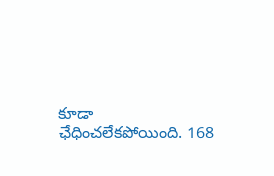కూడా ఛేధించలేకపోయింది. 168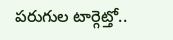పరుగుల టార్గెట్తో..